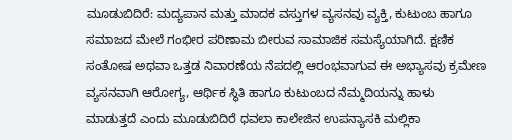ಮೂಡುಬಿದಿರೆ: ಮದ್ಯಪಾನ ಮತ್ತು ಮಾದಕ ವಸ್ತುಗಳ ವ್ಯಸನವು ವ್ಯಕ್ತಿ, ಕುಟುಂಬ ಹಾಗೂ ಸಮಾಜದ ಮೇಲೆ ಗಂಭೀರ ಪರಿಣಾಮ ಬೀರುವ ಸಾಮಾಜಿಕ ಸಮಸ್ಯೆಯಾಗಿದೆ. ಕ್ಷಣಿಕ ಸಂತೋಷ ಅಥವಾ ಒತ್ತಡ ನಿವಾರಣೆಯ ನೆಪದಲ್ಲಿ ಆರಂಭವಾಗುವ ಈ ಅಭ್ಯಾಸವು ಕ್ರಮೇಣ ವ್ಯಸನವಾಗಿ ಆರೋಗ್ಯ, ಆರ್ಥಿಕ ಸ್ಥಿತಿ ಹಾಗೂ ಕುಟುಂಬದ ನೆಮ್ಮದಿಯನ್ನು ಹಾಳು ಮಾಡುತ್ತದೆ ಎಂದು ಮೂಡುಬಿದಿರೆ ಧವಲಾ ಕಾಲೇಜಿನ ಉಪನ್ಯಾಸಕಿ ಮಲ್ಲಿಕಾ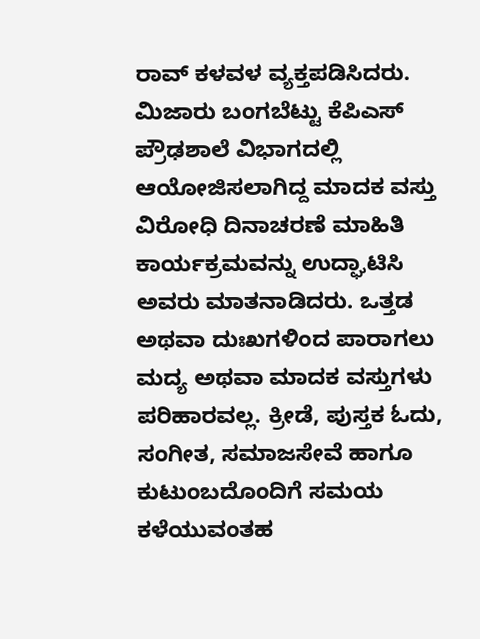ರಾವ್ ಕಳವಳ ವ್ಯಕ್ತಪಡಿಸಿದರು. ಮಿಜಾರು ಬಂಗಬೆಟ್ಟು ಕೆಪಿಎಸ್ ಪ್ರೌಢಶಾಲೆ ವಿಭಾಗದಲ್ಲಿ ಆಯೋಜಿಸಲಾಗಿದ್ದ ಮಾದಕ ವಸ್ತು ವಿರೋಧಿ ದಿನಾಚರಣೆ ಮಾಹಿತಿ ಕಾರ್ಯಕ್ರಮವನ್ನು ಉದ್ಘಾಟಿಸಿ ಅವರು ಮಾತನಾಡಿದರು. ಒತ್ತಡ ಅಥವಾ ದುಃಖಗಳಿಂದ ಪಾರಾಗಲು ಮದ್ಯ ಅಥವಾ ಮಾದಕ ವಸ್ತುಗಳು ಪರಿಹಾರವಲ್ಲ. ಕ್ರೀಡೆ, ಪುಸ್ತಕ ಓದು, ಸಂಗೀತ, ಸಮಾಜಸೇವೆ ಹಾಗೂ ಕುಟುಂಬದೊಂದಿಗೆ ಸಮಯ ಕಳೆಯುವಂತಹ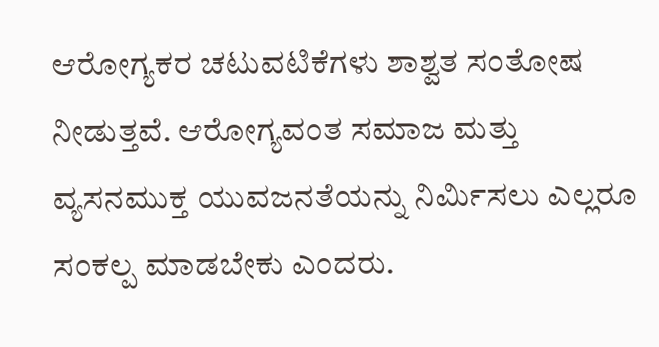ಆರೋಗ್ಯಕರ ಚಟುವಟಿಕೆಗಳು ಶಾಶ್ವತ ಸಂತೋಷ ನೀಡುತ್ತವೆ. ಆರೋಗ್ಯವಂತ ಸಮಾಜ ಮತ್ತು ವ್ಯಸನಮುಕ್ತ ಯುವಜನತೆಯನ್ನು ನಿರ್ಮಿಸಲು ಎಲ್ಲರೂ ಸಂಕಲ್ಪ ಮಾಡಬೇಕು ಎಂದರು.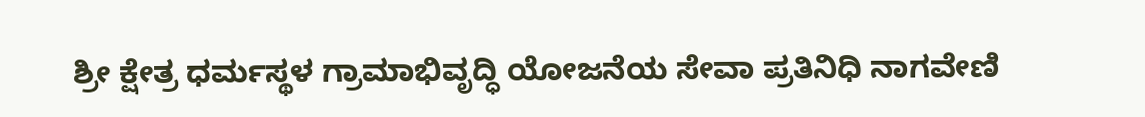ಶ್ರೀ ಕ್ಷೇತ್ರ ಧರ್ಮಸ್ಥಳ ಗ್ರಾಮಾಭಿವೃದ್ಧಿ ಯೋಜನೆಯ ಸೇವಾ ಪ್ರತಿನಿಧಿ ನಾಗವೇಣಿ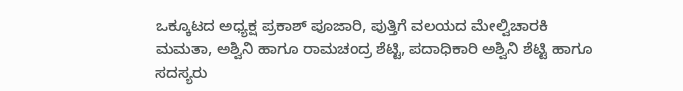ಒಕ್ಕೂಟದ ಅಧ್ಯಕ್ಷ ಪ್ರಕಾಶ್ ಪೂಜಾರಿ, ಪುತ್ತಿಗೆ ವಲಯದ ಮೇಲ್ವಿಚಾರಕಿ ಮಮತಾ, ಅಶ್ವಿನಿ ಹಾಗೂ ರಾಮಚಂದ್ರ ಶೆಟ್ಟಿ, ಪದಾಧಿಕಾರಿ ಅಶ್ವಿನಿ ಶೆಟ್ಟಿ ಹಾಗೂ ಸದಸ್ಯರು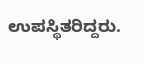ಉಪಸ್ಥಿತರಿದ್ದರು.